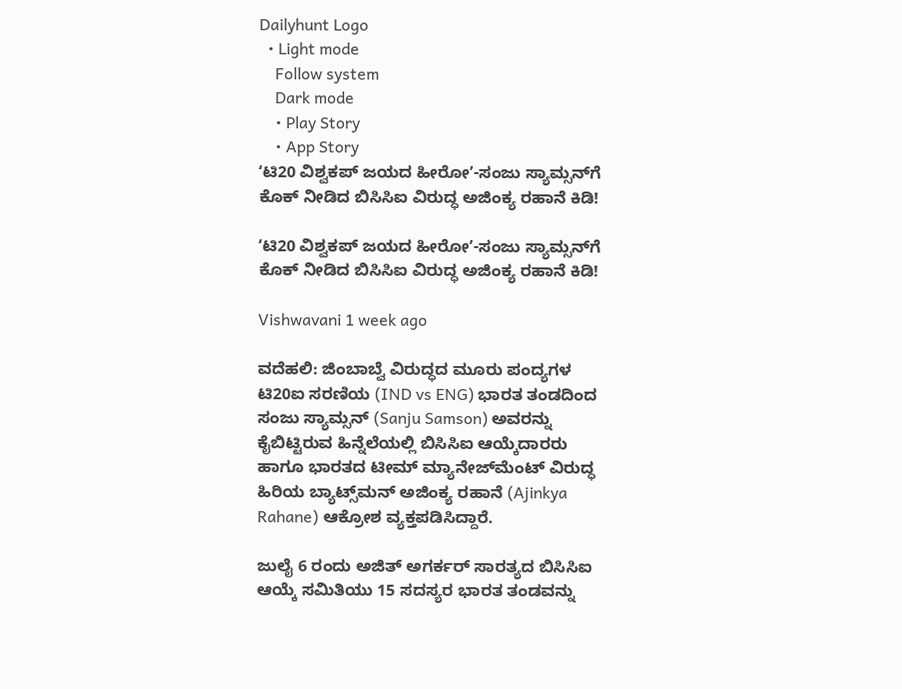Dailyhunt Logo
  • Light mode
    Follow system
    Dark mode
    • Play Story
    • App Story
ʻಟಿ20 ವಿಶ್ವಕಪ್‌ ಜಯದ ಹೀರೋʼ-ಸಂಜು ಸ್ಯಾಮ್ಸನ್‌ಗೆ ಕೊಕ್‌ ನೀಡಿದ ಬಿಸಿಸಿಐ ವಿರುದ್ಧ ಅಜಿಂಕ್ಯ ರಹಾನೆ ಕಿಡಿ!

ʻಟಿ20 ವಿಶ್ವಕಪ್‌ ಜಯದ ಹೀರೋʼ-ಸಂಜು ಸ್ಯಾಮ್ಸನ್‌ಗೆ ಕೊಕ್‌ ನೀಡಿದ ಬಿಸಿಸಿಐ ವಿರುದ್ಧ ಅಜಿಂಕ್ಯ ರಹಾನೆ ಕಿಡಿ!

Vishwavani 1 week ago

ವದೆಹಲಿ: ಜಿಂಬಾಬ್ವೆ ವಿರುದ್ಧದ ಮೂರು ಪಂದ್ಯಗಳ ಟಿ20ಐ ಸರಣಿಯ (IND vs ENG) ಭಾರತ ತಂಡದಿಂದ ಸಂಜು ಸ್ಯಾಮ್ಸನ್‌ (Sanju Samson) ಅವರನ್ನು ಕೈಬಿಟ್ಟಿರುವ ಹಿನ್ನೆಲೆಯಲ್ಲಿ ಬಿಸಿಸಿಐ ಆಯ್ಕೆದಾರರು ಹಾಗೂ ಭಾರತದ ಟೀಮ್‌ ಮ್ಯಾನೇಜ್‌ಮೆಂಟ್‌ ವಿರುದ್ಧ ಹಿರಿಯ ಬ್ಯಾಟ್ಸ್‌ಮನ್‌ ಅಜಿಂಕ್ಯ ರಹಾನೆ (Ajinkya Rahane) ಆಕ್ರೋಶ ವ್ಯಕ್ತಪಡಿಸಿದ್ದಾರೆ.

ಜುಲೈ 6 ರಂದು ಅಜಿತ್‌ ಅಗರ್ಕರ್‌ ಸಾರತ್ಯದ ಬಿಸಿಸಿಐ ಆಯ್ಕೆ ಸಮಿತಿಯು 15 ಸದಸ್ಯರ ಭಾರತ ತಂಡವನ್ನು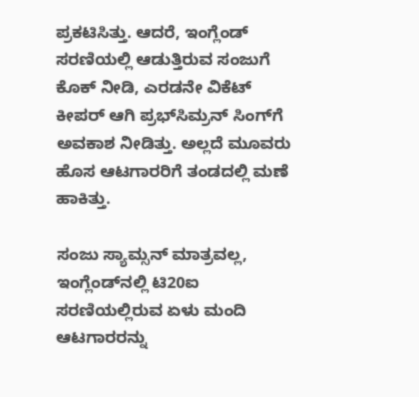ಪ್ರಕಟಿಸಿತ್ತು. ಆದರೆ, ಇಂಗ್ಲೆಂಡ್‌ ಸರಣಿಯಲ್ಲಿ ಆಡುತ್ತಿರುವ ಸಂಜುಗೆ ಕೊಕ್‌ ನೀಡಿ, ಎರಡನೇ ವಿಕೆಟ್‌ ಕೀಪರ್‌ ಆಗಿ ಪ್ರಭ್‌ಸಿಮ್ರನ್‌ ಸಿಂಗ್‌ಗೆ ಅವಕಾಶ ನೀಡಿತ್ತು. ಅಲ್ಲದೆ ಮೂವರು ಹೊಸ ಆಟಗಾರರಿಗೆ ತಂಡದಲ್ಲಿ ಮಣೆ ಹಾಕಿತ್ತು.

ಸಂಜು ಸ್ಯಾಮ್ಸನ್‌ ಮಾತ್ರವಲ್ಲ, ಇಂಗ್ಲೆಂಡ್‌ನಲ್ಲಿ ಟಿ20ಐ ಸರಣಿಯಲ್ಲಿರುವ ಏಳು ಮಂದಿ ಆಟಗಾರರನ್ನು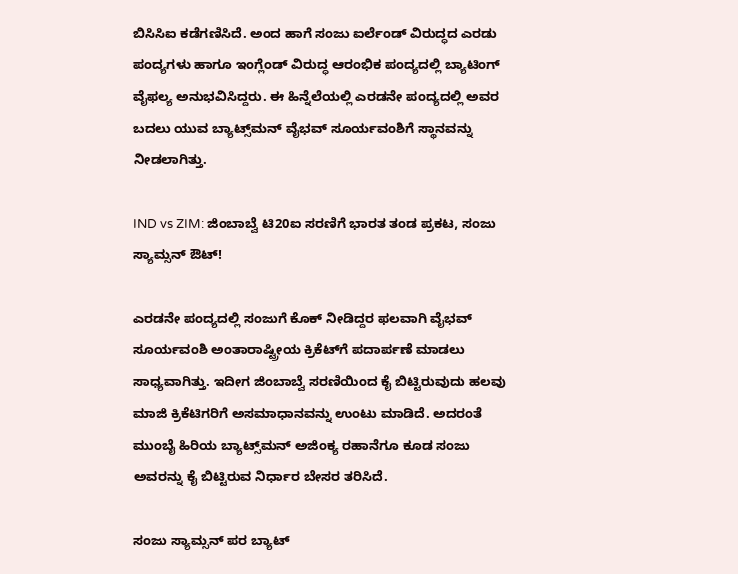ಬಿಸಿಸಿಐ ಕಡೆಗಣಿಸಿದೆ. ಅಂದ ಹಾಗೆ ಸಂಜು ಐರ್ಲೆಂಡ್‌ ವಿರುದ್ಧದ ಎರಡು ಪಂದ್ಯಗಳು ಹಾಗೂ ಇಂಗ್ಲೆಂಡ್‌ ವಿರುದ್ಧ ಆರಂಭಿಕ ಪಂದ್ಯದಲ್ಲಿ ಬ್ಯಾಟಿಂಗ್‌ ವೈಫಲ್ಯ ಅನುಭವಿಸಿದ್ದರು. ಈ ಹಿನ್ನೆಲೆಯಲ್ಲಿ ಎರಡನೇ ಪಂದ್ಯದಲ್ಲಿ ಅವರ ಬದಲು ಯುವ ಬ್ಯಾಟ್ಸ್‌ಮನ್‌ ವೈಭವ್‌ ಸೂರ್ಯವಂಶಿಗೆ ಸ್ಥಾನವನ್ನು ನೀಡಲಾಗಿತ್ತು.

IND vs ZIM: ಜಿಂಬಾಬ್ವೆ ಟಿ20ಐ ಸರಣಿಗೆ ಭಾರತ ತಂಡ ಪ್ರಕಟ, ಸಂಜು ಸ್ಯಾಮ್ಸನ್‌ ಔಟ್‌!

ಎರಡನೇ ಪಂದ್ಯದಲ್ಲಿ ಸಂಜುಗೆ ಕೊಕ್‌ ನೀಡಿದ್ದರ ಫಲವಾಗಿ ವೈಭವ್‌ ಸೂರ್ಯವಂಶಿ ಅಂತಾರಾಷ್ಟ್ರೀಯ ಕ್ರಿಕೆಟ್‌ಗೆ ಪದಾರ್ಪಣೆ ಮಾಡಲು ಸಾಧ್ಯವಾಗಿತ್ತು. ಇದೀಗ ಜಿಂಬಾಬ್ವೆ ಸರಣಿಯಿಂದ ಕೈ ಬಿಟ್ಟಿರುವುದು ಹಲವು ಮಾಜಿ ಕ್ರಿಕೆಟಿಗರಿಗೆ ಅಸಮಾಧಾನವನ್ನು ಉಂಟು ಮಾಡಿದೆ. ಅದರಂತೆ ಮುಂಬೈ ಹಿರಿಯ ಬ್ಯಾಟ್ಸ್‌ಮನ್‌ ಅಜಿಂಕ್ಯ ರಹಾನೆಗೂ ಕೂಡ ಸಂಜು ಅವರನ್ನು ಕೈ ಬಿಟ್ಟಿರುವ ನಿರ್ಧಾರ ಬೇಸರ ತರಿಸಿದೆ.

ಸಂಜು ಸ್ಯಾಮ್ಸನ್‌ ಪರ ಬ್ಯಾಟ್‌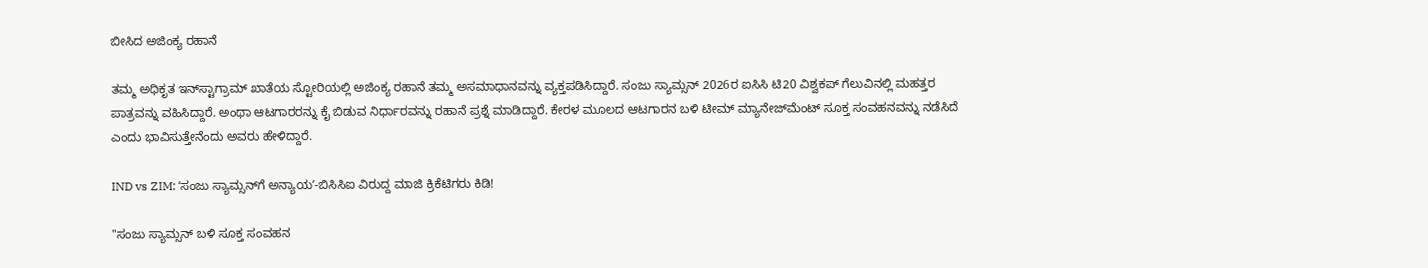ಬೀಸಿದ ಅಜಿಂಕ್ಯ ರಹಾನೆ

ತಮ್ಮ ಅಧಿಕೃತ ಇನ್‌ಸ್ಟಾಗ್ರಾಮ್‌ ಖಾತೆಯ ಸ್ಟೋರಿಯಲ್ಲಿ ಅಜಿಂಕ್ಯ ರಹಾನೆ ತಮ್ಮ ಅಸಮಾಧಾನವನ್ನು ವ್ಯಕ್ತಪಡಿಸಿದ್ದಾರೆ. ಸಂಜು ಸ್ಯಾಮ್ಸನ್‌ 2026ರ ಐಸಿಸಿ ಟಿ20 ವಿಶ್ವಕಪ್‌ ಗೆಲುವಿನಲ್ಲಿ ಮಹತ್ತರ ಪಾತ್ರವನ್ನು ವಹಿಸಿದ್ದಾರೆ. ಅಂಥಾ ಆಟಗಾರರನ್ನು ಕೈ ಬಿಡುವ ನಿರ್ಧಾರವನ್ನು ರಹಾನೆ ಪ್ರಶ್ನೆ ಮಾಡಿದ್ದಾರೆ. ಕೇರಳ ಮೂಲದ ಆಟಗಾರನ ಬಳಿ ಟೀಮ್‌ ಮ್ಯಾನೇಜ್‌ಮೆಂಟ್‌ ಸೂಕ್ತ ಸಂವಹನವನ್ನು ನಡೆಸಿದೆ ಎಂದು ಭಾವಿಸುತ್ತೇನೆಂದು ಅವರು ಹೇಳಿದ್ದಾರೆ.

IND vs ZIM: ʻಸಂಜು ಸ್ಯಾಮ್ಸನ್‌ಗೆ ಅನ್ಯಾಯʼ-ಬಿಸಿಸಿಐ ವಿರುದ್ದ ಮಾಜಿ ಕ್ರಿಕೆಟಿಗರು ಕಿಡಿ!

"ಸಂಜು ಸ್ಯಾಮ್ಸನ್‌ ಬಳಿ ಸೂಕ್ತ ಸಂವಹನ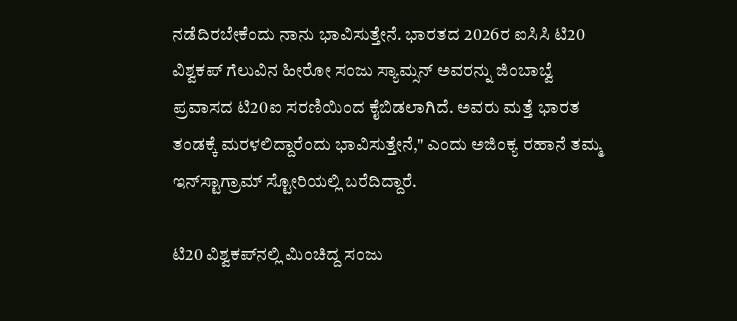ನಡೆದಿರಬೇಕೆಂದು ನಾನು ಭಾವಿಸುತ್ತೇನೆ. ಭಾರತದ 2026ರ ಐಸಿಸಿ ಟಿ20 ವಿಶ್ವಕಪ್‌ ಗೆಲುವಿನ ಹೀರೋ ಸಂಜು ಸ್ಯಾಮ್ಸನ್‌ ಅವರನ್ನು ಜಿಂಬಾಬ್ವೆ ಪ್ರವಾಸದ ಟಿ20ಐ ಸರಣಿಯಿಂದ ಕೈಬಿಡಲಾಗಿದೆ. ಅವರು ಮತ್ತೆ ಭಾರತ ತಂಡಕ್ಕೆ ಮರಳಲಿದ್ದಾರೆಂದು ಭಾವಿಸುತ್ತೇನೆ," ಎಂದು ಅಜಿಂಕ್ಯ ರಹಾನೆ ತಮ್ಮ ಇನ್‌ಸ್ಟಾಗ್ರಾಮ್‌ ಸ್ಟೋರಿಯಲ್ಲಿ ಬರೆದಿದ್ದಾರೆ.

ಟಿ20 ವಿಶ್ವಕಪ್‌ನಲ್ಲಿ ಮಿಂಚಿದ್ದ ಸಂಜು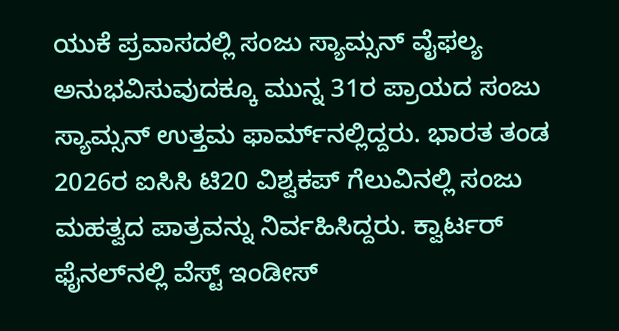ಯುಕೆ ಪ್ರವಾಸದಲ್ಲಿ ಸಂಜು ಸ್ಯಾಮ್ಸನ್‌ ವೈಫಲ್ಯ ಅನುಭವಿಸುವುದಕ್ಕೂ ಮುನ್ನ 31ರ ಪ್ರಾಯದ ಸಂಜು ಸ್ಯಾಮ್ಸನ್‌ ಉತ್ತಮ ಫಾರ್ಮ್‌ನಲ್ಲಿದ್ದರು. ಭಾರತ ತಂಡ 2026ರ ಐಸಿಸಿ ಟಿ20 ವಿಶ್ವಕಪ್‌ ಗೆಲುವಿನಲ್ಲಿ ಸಂಜು ಮಹತ್ವದ ಪಾತ್ರವನ್ನು ನಿರ್ವಹಿಸಿದ್ದರು. ಕ್ವಾರ್ಟರ್‌ ಫೈನಲ್‌ನಲ್ಲಿ ವೆಸ್ಟ್‌ ಇಂಡೀಸ್‌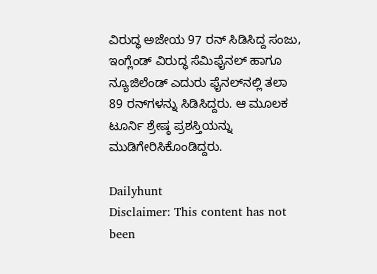ವಿರುದ್ಧ ಅಜೇಯ 97 ರನ್‌ ಸಿಡಿಸಿದ್ದ ಸಂಜು, ಇಂಗ್ಲೆಂಡ್‌ ವಿರುದ್ಧ ಸೆಮಿಫೈನಲ್‌ ಹಾಗೂ ನ್ಯೂಜಿಲೆಂಡ್‌ ಎದುರು ಫೈನಲ್‌ನಲ್ಲಿ ತಲಾ 89 ರನ್‌ಗಳನ್ನು ಸಿಡಿಸಿದ್ದರು. ಆ ಮೂಲಕ ಟೂರ್ನಿ ಶ್ರೇಷ್ಠ ಪ್ರಶಸ್ತಿಯನ್ನು ಮುಡಿಗೇರಿಸಿಕೊಂಡಿದ್ದರು.

Dailyhunt
Disclaimer: This content has not been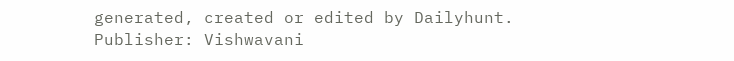generated, created or edited by Dailyhunt. Publisher: Vishwavani